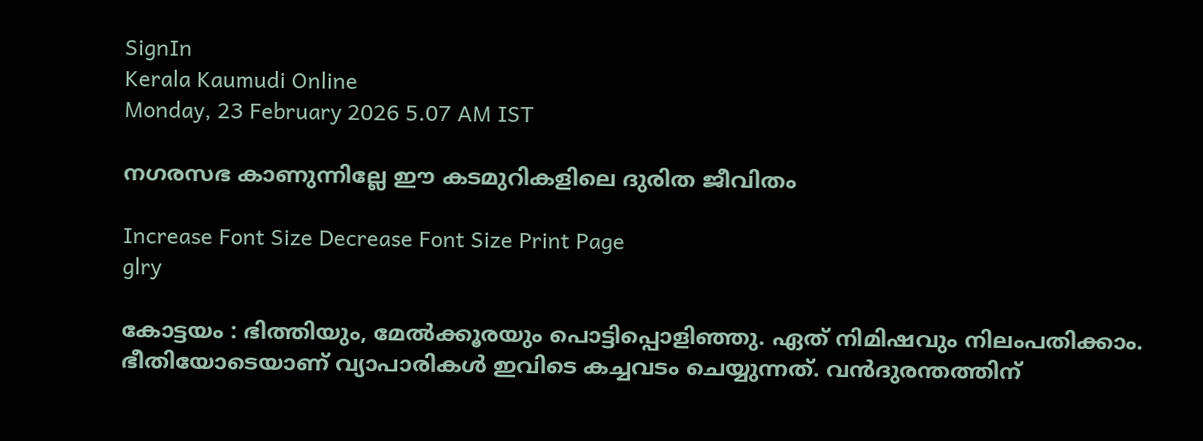SignIn
Kerala Kaumudi Online
Monday, 23 February 2026 5.07 AM IST

നഗരസഭ കാണുന്നില്ലേ ഈ കടമുറികളിലെ ദുരിത ജീവിതം

Increase Font Size Decrease Font Size Print Page
glry

കോട്ടയം : ഭിത്തിയും, മേൽക്കൂരയും പൊട്ടിപ്പൊളിഞ്ഞു. ഏത് നിമിഷവും നിലംപതിക്കാം. ഭീതിയോടെയാണ് വ്യാപാരികൾ ഇവിടെ കച്ചവടം ചെയ്യുന്നത്. വൻദുരന്തത്തിന്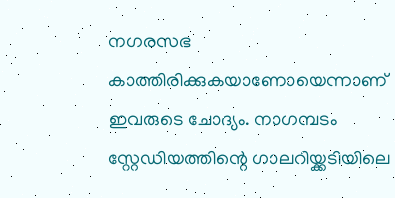നഗരസഭ കാത്തിരിക്കുകയാണോയെന്നാണ് ഇവരുടെ ചോദ്യം. നാഗമ്പടം സ്റ്റേഡിയത്തിന്റെ ഗാലറിയ്ക്കടിയിലെ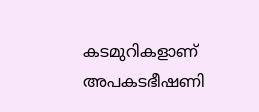കടമുറികളാണ് അപകടഭീഷണി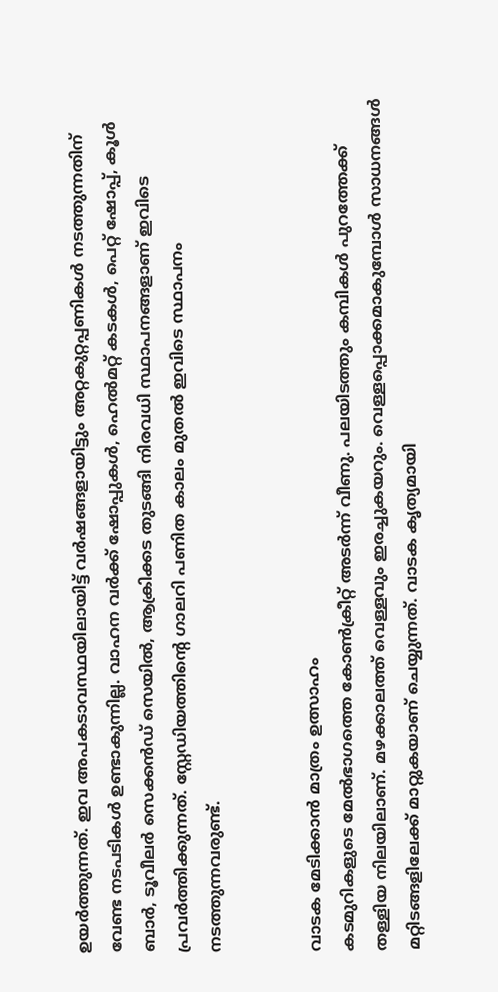ഉയർത്തുന്നത്. ഇവ അപകടാവസ്ഥയിലായിട്ട് വർഷങ്ങളായിട്ടും അറ്റകുറ്റപ്പണികൾ നടത്തുന്നതിന് വേണ്ട നടപടികൾ ഉണ്ടാകുന്നില്ല. വാഹന വർക്ക് ഷോപ്പുകൾ, ഹെൽമറ്റ് കടകൾ, പെറ്റ് ഷോപ്പ്, കൂൾ ബാർ, ടൂവീലർ സെക്കൻഡ് സെയിൽ, ആക്രിക്കട തുടങ്ങി നിരവധി സ്ഥാപനങ്ങളാണ് ഇവിടെ പ്രവർത്തിക്കുന്നത്. സ്റ്റേഡിയത്തിന്റെ ഗാലറി പണിത കാലം മുതൽ ഇവിടെ സ്ഥാപനം നടത്തുന്നവരുണ്ട്.


വാടക മേടിക്കാൻ മാത്രം ഉത്സാഹം
കടമുറികളുടെ മേൽഭാഗത്തെ കോൺക്രീറ്റ് അടർന്ന് വീണു. പലയിടത്തും കമ്പികൾ പുറത്തേക്ക് തള്ളിയ നിലയിലാണ്. മഴക്കാലത്ത് വെള്ളവും ഇരച്ചുകയറും. വെള്ളപ്പൊക്കമാകുമ്പോൾ സാധനങ്ങൾ മറ്റിടങ്ങളിലേക്ക് മാറ്റുകയാണ് ചെയ്യുന്നത്. വാടക കൃത്യമായി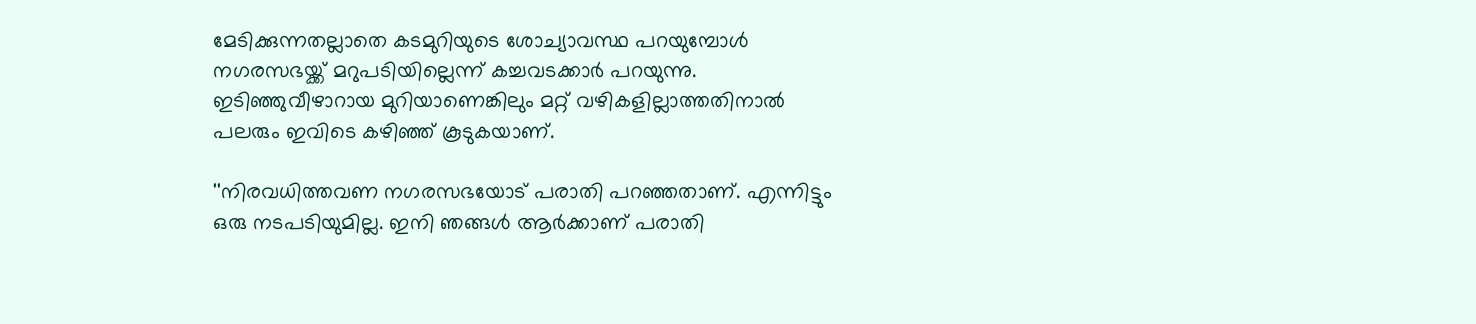മേടിക്കുന്നതല്ലാതെ കടമുറിയുടെ ശോച്യാവസ്ഥ പറയുമ്പോൾ നഗരസഭയ്ക്ക് മറുപടിയില്ലെന്ന് കച്ചവടക്കാർ പറയുന്നു. ഇടിഞ്ഞുവീഴാറായ മുറിയാണെങ്കിലും മറ്റ് വഴികളില്ലാത്തതിനാൽ പലരും ഇവിടെ കഴിഞ്ഞ് കൂടുകയാണ്.

''നിരവധിത്തവണ നഗരസഭയോട് പരാതി പറഞ്ഞതാണ്. എന്നിട്ടും ഒരു നടപടിയുമില്ല. ഇനി ഞങ്ങൾ ആർക്കാണ് പരാതി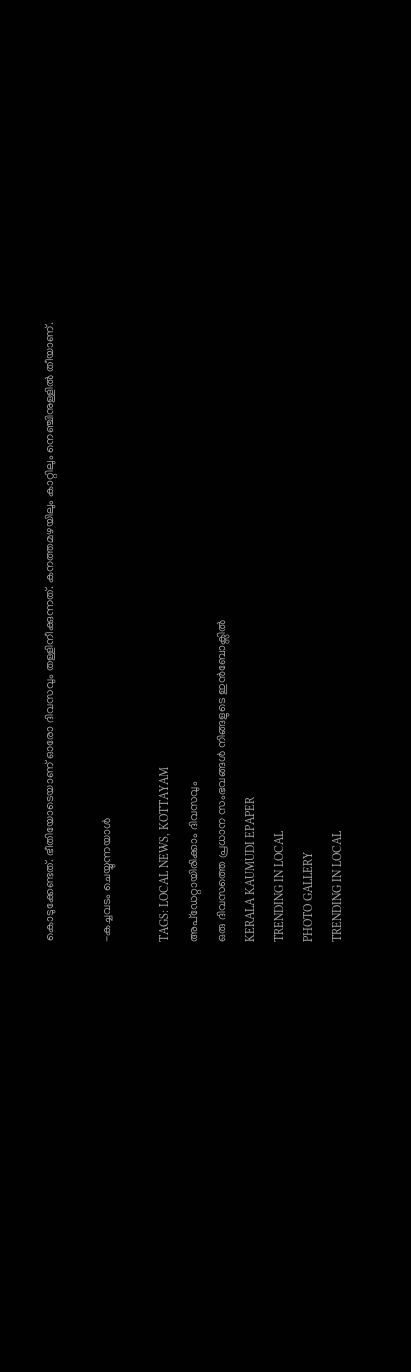കൊടുക്കേണ്ടത്. ഭീതിയോടെയാണ് ഓരോ ദിവസവും തള്ളിനീക്കുന്നത്. കനത്തമഴയിലും കാറ്റിലും നെഞ്ചിനുള്ളിൽ തീയാണ്.

-കച്ചവടം ചെയ്യുന്നയാൾ

TAGS: LOCAL NEWS, KOTTAYAM
അപ്ഡേറ്റായിരിക്കാം ദിവസവും
ഒരു ദിവസത്തെ പ്രധാന സംഭവങ്ങൾ നിങ്ങളുടെ ഇൻബോക്സിൽ
KERALA KAUMUDI EPAPER
TRENDING IN LOCAL
PHOTO GALLERY
TRENDING IN LOCAL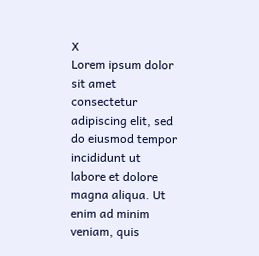X
Lorem ipsum dolor sit amet
consectetur adipiscing elit, sed do eiusmod tempor incididunt ut labore et dolore magna aliqua. Ut enim ad minim veniam, quis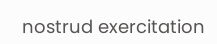nostrud exercitation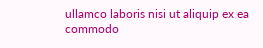ullamco laboris nisi ut aliquip ex ea commodo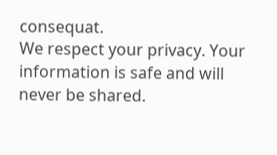consequat.
We respect your privacy. Your information is safe and will never be shared.